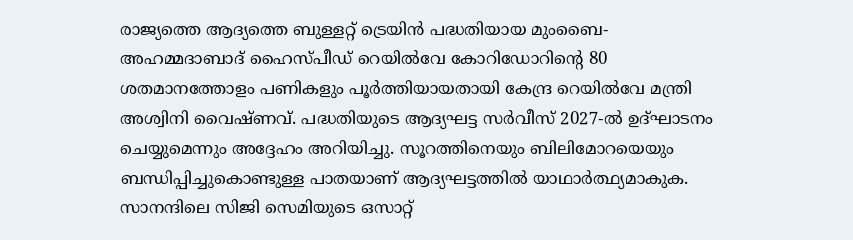രാജ്യത്തെ ആദ്യത്തെ ബുള്ളറ്റ് ട്രെയിൻ പദ്ധതിയായ മുംബൈ-അഹമ്മദാബാദ് ഹൈസ്പീഡ് റെയിൽവേ കോറിഡോറിന്റെ 80 ശതമാനത്തോളം പണികളും പൂർത്തിയായതായി കേന്ദ്ര റെയിൽവേ മന്ത്രി അശ്വിനി വൈഷ്ണവ്. പദ്ധതിയുടെ ആദ്യഘട്ട സർവീസ് 2027-ൽ ഉദ്ഘാടനം ചെയ്യുമെന്നും അദ്ദേഹം അറിയിച്ചു. സൂറത്തിനെയും ബിലിമോറയെയും ബന്ധിപ്പിച്ചുകൊണ്ടുള്ള പാതയാണ് ആദ്യഘട്ടത്തിൽ യാഥാർത്ഥ്യമാകുക. സാനന്ദിലെ സിജി സെമിയുടെ ഒസാറ്റ്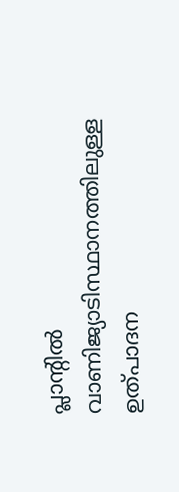പ്ലാന്റിൽ വാണിജ്യാടിസ്ഥാനത്തിലുള്ള ഉത്പാദന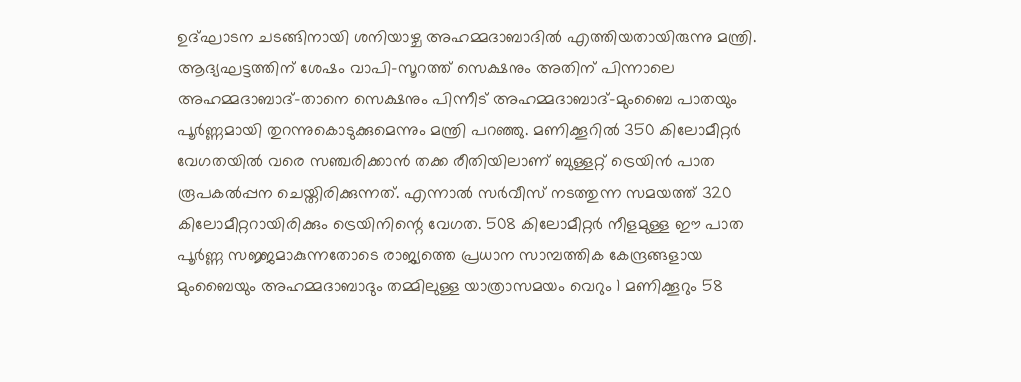ഉദ്ഘാടന ചടങ്ങിനായി ശനിയാഴ്ച അഹമ്മദാബാദിൽ എത്തിയതായിരുന്നു മന്ത്രി.
ആദ്യഘട്ടത്തിന് ശേഷം വാപി-സൂറത്ത് സെക്ഷനും അതിന് പിന്നാലെ അഹമ്മദാബാദ്-താനെ സെക്ഷനും പിന്നീട് അഹമ്മദാബാദ്-മുംബൈ പാതയും പൂർണ്ണമായി തുറന്നുകൊടുക്കുമെന്നും മന്ത്രി പറഞ്ഞു. മണിക്കൂറിൽ 350 കിലോമീറ്റർ വേഗതയിൽ വരെ സഞ്ചരിക്കാൻ തക്ക രീതിയിലാണ് ബുള്ളറ്റ് ട്രെയിൻ പാത രൂപകൽപ്പന ചെയ്തിരിക്കുന്നത്. എന്നാൽ സർവീസ് നടത്തുന്ന സമയത്ത് 320 കിലോമീറ്ററായിരിക്കും ട്രെയിനിന്റെ വേഗത. 508 കിലോമീറ്റർ നീളമുള്ള ഈ പാത പൂർണ്ണ സജ്ജമാകുന്നതോടെ രാജ്യത്തെ പ്രധാന സാമ്പത്തിക കേന്ദ്രങ്ങളായ മുംബൈയും അഹമ്മദാബാദും തമ്മിലുള്ള യാത്രാസമയം വെറും 1 മണിക്കൂറും 58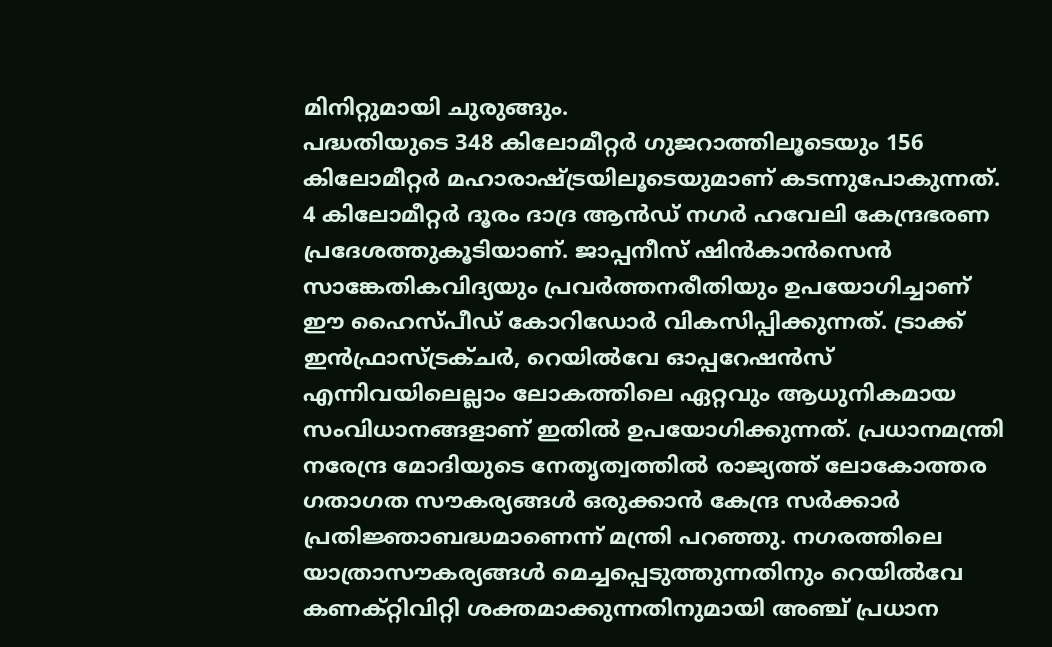മിനിറ്റുമായി ചുരുങ്ങും.
പദ്ധതിയുടെ 348 കിലോമീറ്റർ ഗുജറാത്തിലൂടെയും 156 കിലോമീറ്റർ മഹാരാഷ്ട്രയിലൂടെയുമാണ് കടന്നുപോകുന്നത്. 4 കിലോമീറ്റർ ദൂരം ദാദ്ര ആൻഡ് നഗർ ഹവേലി കേന്ദ്രഭരണ പ്രദേശത്തുകൂടിയാണ്. ജാപ്പനീസ് ഷിൻകാൻസെൻ സാങ്കേതികവിദ്യയും പ്രവർത്തനരീതിയും ഉപയോഗിച്ചാണ് ഈ ഹൈസ്പീഡ് കോറിഡോർ വികസിപ്പിക്കുന്നത്. ട്രാക്ക് ഇൻഫ്രാസ്ട്രക്ചർ, റെയിൽവേ ഓപ്പറേഷൻസ് എന്നിവയിലെല്ലാം ലോകത്തിലെ ഏറ്റവും ആധുനികമായ സംവിധാനങ്ങളാണ് ഇതിൽ ഉപയോഗിക്കുന്നത്. പ്രധാനമന്ത്രി നരേന്ദ്ര മോദിയുടെ നേതൃത്വത്തിൽ രാജ്യത്ത് ലോകോത്തര ഗതാഗത സൗകര്യങ്ങൾ ഒരുക്കാൻ കേന്ദ്ര സർക്കാർ പ്രതിജ്ഞാബദ്ധമാണെന്ന് മന്ത്രി പറഞ്ഞു. നഗരത്തിലെ യാത്രാസൗകര്യങ്ങൾ മെച്ചപ്പെടുത്തുന്നതിനും റെയിൽവേ കണക്റ്റിവിറ്റി ശക്തമാക്കുന്നതിനുമായി അഞ്ച് പ്രധാന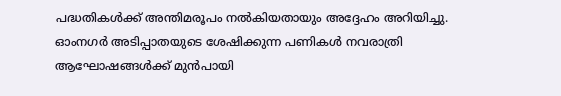പദ്ധതികൾക്ക് അന്തിമരൂപം നൽകിയതായും അദ്ദേഹം അറിയിച്ചു. ഓംനഗർ അടിപ്പാതയുടെ ശേഷിക്കുന്ന പണികൾ നവരാത്രി ആഘോഷങ്ങൾക്ക് മുൻപായി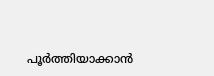പൂർത്തിയാക്കാൻ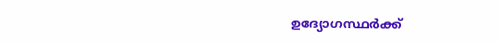ഉദ്യോഗസ്ഥർക്ക്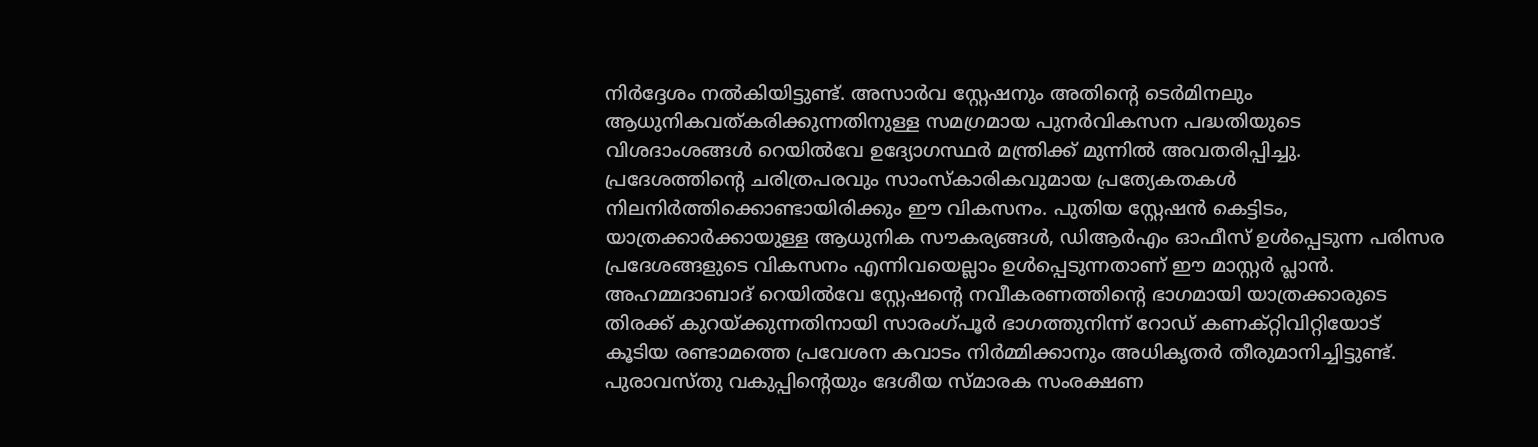നിർദ്ദേശം നൽകിയിട്ടുണ്ട്. അസാർവ സ്റ്റേഷനും അതിന്റെ ടെർമിനലും ആധുനികവത്കരിക്കുന്നതിനുള്ള സമഗ്രമായ പുനർവികസന പദ്ധതിയുടെ വിശദാംശങ്ങൾ റെയിൽവേ ഉദ്യോഗസ്ഥർ മന്ത്രിക്ക് മുന്നിൽ അവതരിപ്പിച്ചു. പ്രദേശത്തിന്റെ ചരിത്രപരവും സാംസ്കാരികവുമായ പ്രത്യേകതകൾ നിലനിർത്തിക്കൊണ്ടായിരിക്കും ഈ വികസനം. പുതിയ സ്റ്റേഷൻ കെട്ടിടം, യാത്രക്കാർക്കായുള്ള ആധുനിക സൗകര്യങ്ങൾ, ഡിആർഎം ഓഫീസ് ഉൾപ്പെടുന്ന പരിസര പ്രദേശങ്ങളുടെ വികസനം എന്നിവയെല്ലാം ഉൾപ്പെടുന്നതാണ് ഈ മാസ്റ്റർ പ്ലാൻ. അഹമ്മദാബാദ് റെയിൽവേ സ്റ്റേഷന്റെ നവീകരണത്തിന്റെ ഭാഗമായി യാത്രക്കാരുടെ തിരക്ക് കുറയ്ക്കുന്നതിനായി സാരംഗ്പൂർ ഭാഗത്തുനിന്ന് റോഡ് കണക്റ്റിവിറ്റിയോട് കൂടിയ രണ്ടാമത്തെ പ്രവേശന കവാടം നിർമ്മിക്കാനും അധികൃതർ തീരുമാനിച്ചിട്ടുണ്ട്. പുരാവസ്തു വകുപ്പിന്റെയും ദേശീയ സ്മാരക സംരക്ഷണ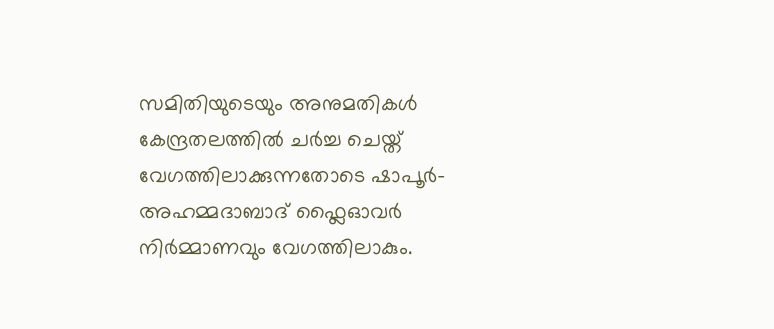സമിതിയുടെയും അനുമതികൾ കേന്ദ്രതലത്തിൽ ചർച്ച ചെയ്ത് വേഗത്തിലാക്കുന്നതോടെ ഷാപൂർ-അഹമ്മദാബാദ് ഫ്ലൈഓവർ നിർമ്മാണവും വേഗത്തിലാകും.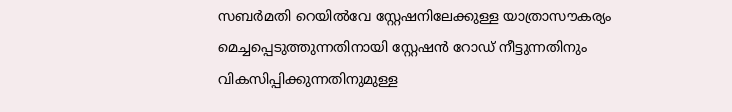സബർമതി റെയിൽവേ സ്റ്റേഷനിലേക്കുള്ള യാത്രാസൗകര്യം മെച്ചപ്പെടുത്തുന്നതിനായി സ്റ്റേഷൻ റോഡ് നീട്ടുന്നതിനും വികസിപ്പിക്കുന്നതിനുമുള്ള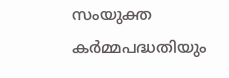സംയുക്ത കർമ്മപദ്ധതിയും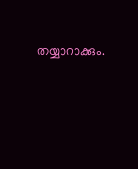തയ്യാറാക്കും.